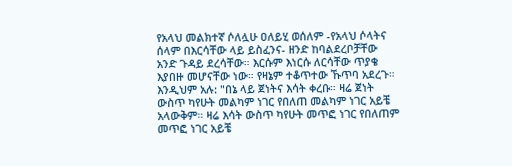የአላህ መልክተኛ ሶለሏሁ ዐለይሂ ወሰለም -የአላህ ሶላትና ሰላም በእርሳቸው ላይ ይስፈንና- ዘንድ ከባልደረቦቻቸው አንድ ጉዳይ ደረሳቸው። እርሱም እነርሱ ለርሳቸው ጥያቄ እያበዙ መሆናቸው ነው። የዛኔም ተቆጥተው ኹጥባ አደረጉ። እንዲህም አሉ: "በኔ ላይ ጀነትና እሳት ቀረቡ። ዛሬ ጀነት ውስጥ ካየሁት መልካም ነገር የበለጠ መልካም ነገር አይቼ አላውቅም። ዛሬ እሳት ውስጥ ካየሁት መጥፎ ነገር የበለጠም መጥፎ ነገር አይቼ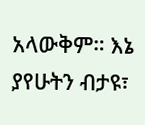አላውቅም። እኔ ያየሁትን ብታዩ፣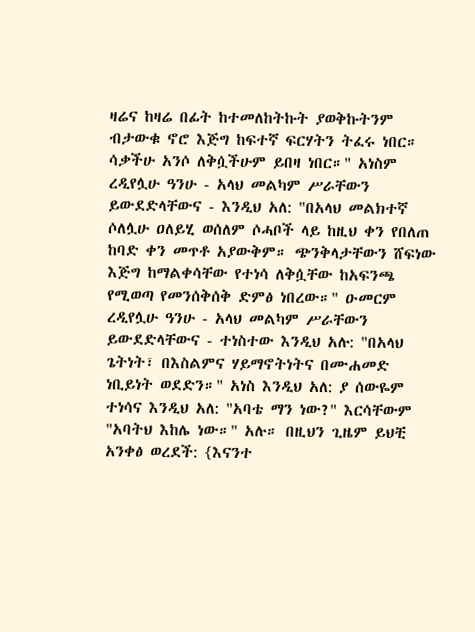ዛሬና ከዛሬ በፊት ከተመለከትኩት ያወቅኩትንም ብታውቁ ኖሮ እጅግ ከፍተኛ ፍርሃትን ትፈሩ ነበር። ሳቃችሁ አንሶ ለቅሷችሁም ይበዛ ነበር።" አነስም ረዲየሏሁ ዓንሁ - አላህ መልካም ሥራቸውን ይውደድላቸውና - እንዲህ አለ: "በአላህ መልክተኛ ሶለሏሁ ዐለይሂ ወሰለም ሶሓቦች ላይ ከዚህ ቀን የበለጠ ከባድ ቀን መጥቶ አያውቅም። ጭንቅላታቸውን ሸፍነው እጅግ ከማልቀሳቸው የተነሳ ለቅሷቸው ከአፍንጫ የሚወጣ የመንሰቅሰቅ ድምፅ ነበረው።" ዑመርም ረዲየሏሁ ዓንሁ - አላህ መልካም ሥራቸውን ይውደድላቸውና - ተነስተው እንዲህ አሉ: "በአላህ ጌትነት፣ በእስልምና ሃይማኖትነትና በሙሐመድ ነቢይነት ወደድን።" አነስ እንዲህ አለ: ያ ሰውዬም ተነሳና እንዲህ አለ: "አባቴ ማን ነው?" እርሳቸውም "አባትህ እከሌ ነው።" አሉ። በዚህን ጊዜም ይህቺ አንቀፅ ወረደች: {እናንተ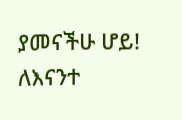ያመናችሁ ሆይ! ለእናንተ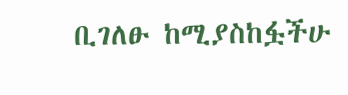ቢገለፁ ከሚያስከፏችሁ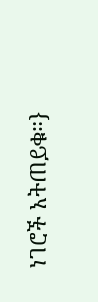ነገሮች አትጠይቁ።}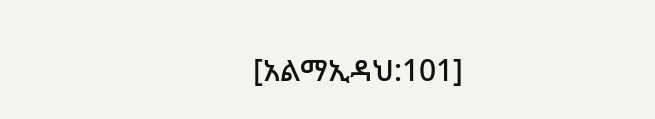[አልማኢዳህ:101]